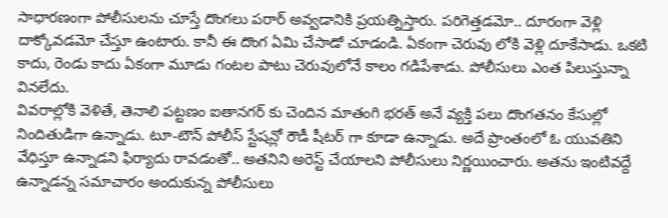సాధారణంగా పోలీసులను చూస్తే దొంగలు పరార్ అవ్వడానికి ప్రయత్నిస్తారు. పరిగెత్తడమో.. దూరంగా వెళ్లి దాక్కోవడమో చేస్తూ ఉంటారు. కానీ ఈ దొంగ ఏమి చేసాడో చూడండి. ఏకంగా చెరువు లోకి వెళ్లి దూకేసాడు. ఒకటి కాదు, రెండు కాదు ఏకంగా మూడు గంటల పాటు చెరువులోనే కాలం గడిపేశాడు. పోలీసులు ఎంత పిలుస్తున్నా వినలేదు.
వివరాల్లోకి వెళితే, తెనాలి పట్టణం ఐతానగర్ కు చెందిన మాతంగి భరత్ అనే వ్యక్తి పలు దొంగతనం కేసుల్లో నిందితుడిగా ఉన్నాడు. టూ-టౌన్ పోలీస్ స్టేషన్లో రౌడీ షీటర్ గా కూడా ఉన్నాడు. అదే ప్రాంతంలో ఓ యువతిని వేధిస్తూ ఉన్నాడని ఫిర్యాదు రావడంతో.. అతనిని అరెస్ట్ చేయాలని పోలీసులు నిర్ణయించారు. అతను ఇంటివద్దే ఉన్నాడన్న సమాచారం అందుకున్న పోలీసులు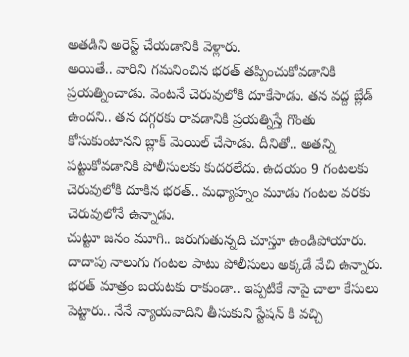అతడిని అరెస్ట్ చేయడానికి వెళ్లారు.
అయితే.. వారిని గమనించిన భరత్ తప్పించుకోవడానికి ప్రయత్నించాడు. వెంటనే చెరువులోకి దూకేసాడు. తన వద్ద బ్లేడ్ ఉందని.. తన దగ్గరకు రావడానికి ప్రయత్నిస్తే గొంతు కోసుకుంటానని బ్లాక్ మెయిల్ చేసాడు. దీనితో.. అతన్ని పట్టుకోవడానికి పోలీసులకు కుదరలేదు. ఉదయం 9 గంటలకు చెరువులోకి దూకిన భరత్.. మధ్యాహ్నం మూడు గంటల వరకు చెరువులోనే ఉన్నాడు.
చుట్టూ జనం మూగి.. జరుగుతున్నది చూస్తూ ఉండిపోయారు. దాదాపు నాలుగు గంటల పాటు పోలీసులు అక్కడే వేచి ఉన్నారు. భరత్ మాత్రం బయటకు రాకుండా.. ఇప్పటికే నాపై చాలా కేసులు పెట్టారు.. నేనే న్యాయవాదిని తీసుకుని స్టేషన్ కి వచ్చి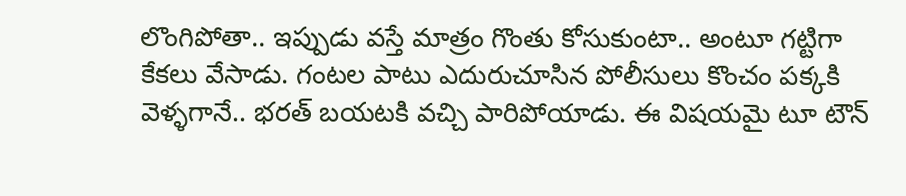లొంగిపోతా.. ఇప్పుడు వస్తే మాత్రం గొంతు కోసుకుంటా.. అంటూ గట్టిగా కేకలు వేసాడు. గంటల పాటు ఎదురుచూసిన పోలీసులు కొంచం పక్కకి వెళ్ళగానే.. భరత్ బయటకి వచ్చి పారిపోయాడు. ఈ విషయమై టూ టౌన్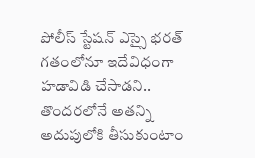పోలీస్ స్టేషన్ ఎస్సై భరత్ గతంలోనూ ఇదేవిధంగా హడావిడి చేసాడని.. తొందరలోనే అతన్ని అదుపులోకి తీసుకుంటాం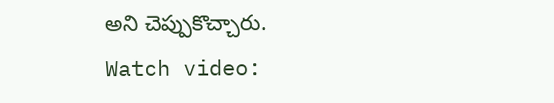అని చెప్పుకొచ్చారు.
Watch video: